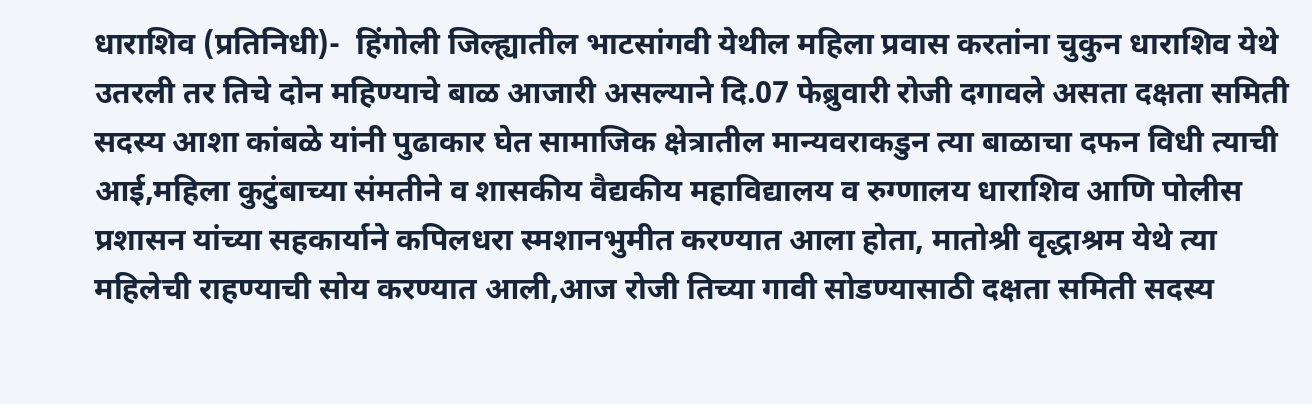धाराशिव (प्रतिनिधी)-  हिंगोली जिल्ह्यातील भाटसांगवी येथील महिला प्रवास करतांना चुकुन धाराशिव येथे उतरली तर तिचे दोन महिण्याचे बाळ आजारी असल्याने दि.07 फेब्रुवारी रोजी दगावले असता दक्षता समिती सदस्य आशा कांबळे यांनी पुढाकार घेत सामाजिक क्षेत्रातील मान्यवराकडुन त्या बाळाचा दफन विधी त्याची आई,महिला कुटुंबाच्या संमतीने व शासकीय वैद्यकीय महाविद्यालय व रुग्णालय धाराशिव आणि पोलीस प्रशासन यांच्या सहकार्याने कपिलधरा स्मशानभुमीत करण्यात आला होता, मातोश्री वृद्धाश्रम येथे त्या महिलेची राहण्याची सोय करण्यात आली,आज रोजी तिच्या गावी सोडण्यासाठी दक्षता समिती सदस्य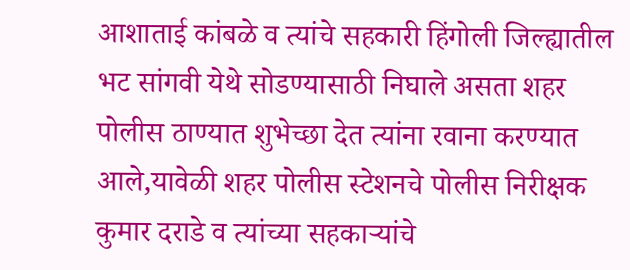आशाताई कांबळे व त्यांचे सहकारी हिंगोली जिल्ह्यातील भट सांगवी येथे सोडण्यासाठी निघाले असता शहर पोलीस ठाण्यात शुभेच्छा देत त्यांना रवाना करण्यात आले,यावेळी शहर पोलीस स्टेशनचे पोलीस निरीक्षक कुमार दराडे व त्यांच्या सहकाऱ्यांचे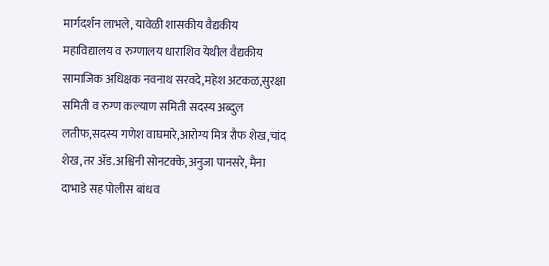मार्गदर्शन लाभले, यावेळी शासकीय वैद्यकीय महाविद्यालय व रुग्णालय धाराशिव येथील वैद्यकीय सामाजिक अधिक्षक नवनाथ सरवदे,महेश अटकळ,सुरक्षा समिती व रुग्ण कल्याण समिती सदस्य अब्दुल लतीफ,सदस्य गणेश वाघमारे,आरोग्य मित्र रौफ शेख,चांद शेख,तर ॲड.अश्विनी सोनटक्के,अनुजा पानसरे, मैना दाभाडे सह पोलीस बांधव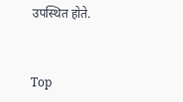उपस्थित होते.


Top